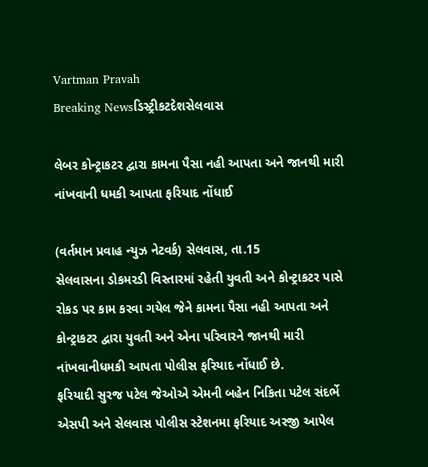Vartman Pravah
Breaking Newsડિસ્ટ્રીકટદેશસેલવાસ

લેબર કોન્‍ટ્રાકટર દ્વારા કામના પૈસા નહી આપતા અને જાનથી મારી નાંખવાની ધમકી આપતા ફરિયાદ નોંધાઈ

(વર્તમાન પ્રવાહ ન્‍યુઝ નેટવર્ક) સેલવાસ, તા.15
સેલવાસના ડોકમરડી વિસ્‍તારમાં રહેતી યુવતી અને કોન્‍ટ્રાકટર પાસે રોકડ પર કામ કરવા ગયેલ જેને કામના પૈસા નહી આપતા અને કોન્‍ટ્રાકટર દ્વારા યુવતી અને એના પરિવારને જાનથી મારી નાંખવાનીધમકી આપતા પોલીસ ફરિયાદ નોંધાઈ છે.
ફરિયાદી સુરજ પટેલ જેઓએ એમની બહેન નિકિતા પટેલ સંદર્ભે એસપી અને સેલવાસ પોલીસ સ્‍ટેશનમા ફરિયાદ અરજી આપેલ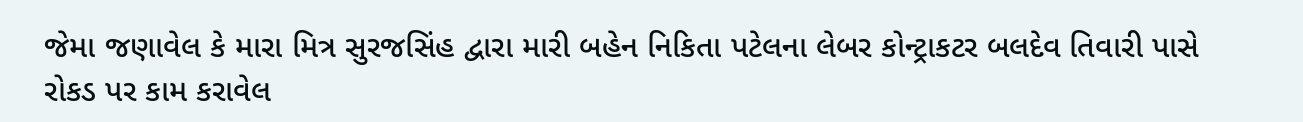જેમા જણાવેલ કે મારા મિત્ર સુરજસિંહ દ્વારા મારી બહેન નિકિતા પટેલના લેબર કોન્‍ટ્રાકટર બલદેવ તિવારી પાસે રોકડ પર કામ કરાવેલ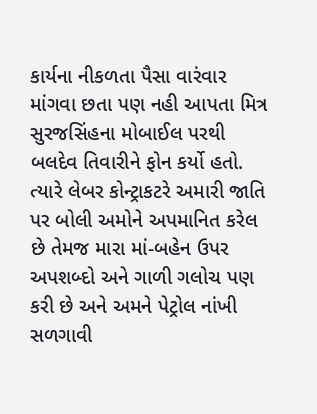કાર્યના નીકળતા પૈસા વારંવાર માંગવા છતા પણ નહી આપતા મિત્ર સુરજસિંહના મોબાઈલ પરથી બલદેવ તિવારીને ફોન કર્યો હતો. ત્‍યારે લેબર કોન્‍ટ્રાકટરે અમારી જાતિ પર બોલી અમોને અપમાનિત કરેલ છે તેમજ મારા માં-બહેન ઉપર અપશબ્‍દો અને ગાળી ગલોચ પણ કરી છે અને અમને પેટ્રોલ નાંખી સળગાવી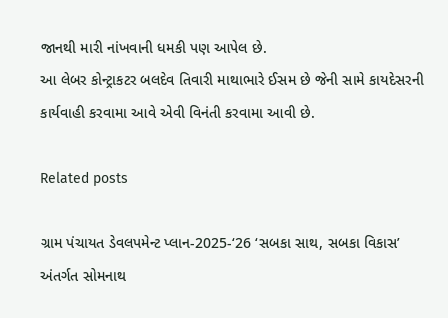જાનથી મારી નાંખવાની ધમકી પણ આપેલ છે.
આ લેબર કોન્‍ટ્રાકટર બલદેવ તિવારી માથાભારે ઈસમ છે જેની સામે કાયદેસરની કાર્યવાહી કરવામા આવે એવી વિનંતી કરવામા આવી છે.

Related posts

ગ્રામ પંચાયત ડેવલપમેન્‍ટ પ્‍લાન-2025-‘26 ‘સબકા સાથ, સબકા વિકાસ’ અંતર્ગત સોમનાથ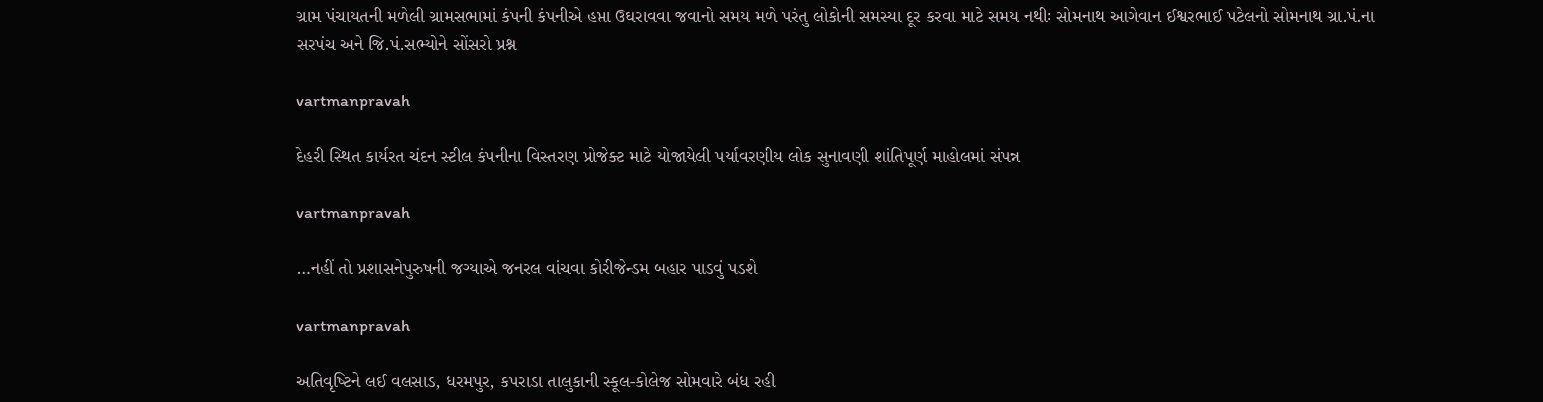ગ્રામ પંચાયતની મળેલી ગ્રામસભામાં કંપની કંપનીએ હપ્તા ઉઘરાવવા જવાનો સમય મળે પરંતુ લોકોની સમસ્‍યા દૂર કરવા માટે સમય નથીઃ સોમનાથ આગેવાન ઈશ્વરભાઈ પટેલનો સોમનાથ ગ્રા.પં.ના સરપંચ અને જિ.પં.સભ્‍યોને સોંસરો પ્રશ્ન

vartmanpravah

દેહરી સ્‍થિત કાર્યરત ચંદન સ્‍ટીલ કંપનીના વિસ્‍તરણ પ્રોજેક્‍ટ માટે યોજાયેલી પર્યાવરણીય લોક સુનાવણી શાંતિપૂર્ણ માહોલમાં સંપન્ન

vartmanpravah

…નહીં તો પ્રશાસનેપુરુષની જગ્‍યાએ જનરલ વાંચવા કોરીજેન્‍ડમ બહાર પાડવું પડશે

vartmanpravah

અતિવૃષ્‍ટિને લઈ વલસાડ, ધરમપુર, કપરાડા તાલુકાની સ્‍કૂલ-કોલેજ સોમવારે બંધ રહી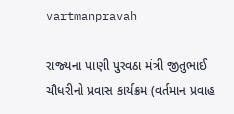vartmanpravah

રાજ્‍યના પાણી પુરવઠા મંત્રી જીતુભાઈ ચૌધરીનો પ્રવાસ કાર્યક્રમ (વર્તમાન પ્રવાહ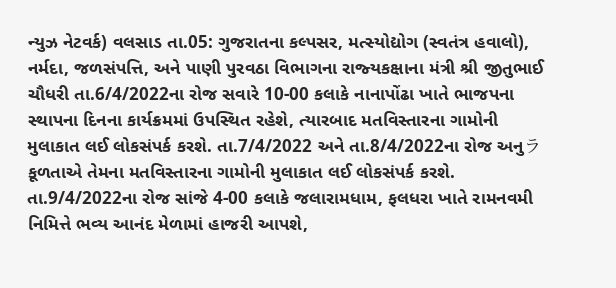ન્‍યુઝ નેટવર્ક) વલસાડ તા.05: ગુજરાતના કલ્‍પસર, મત્‍સ્‍યોદ્યોગ (સ્‍વતંત્ર હવાલો), નર્મદા, જળસંપત્તિ, અને પાણી પુરવઠા વિભાગના રાજ્‍યકક્ષાના મંત્રી શ્રી જીતુભાઈ ચૌધરી તા.6/4/2022ના રોજ સવારે 10-00 કલાકે નાનાપોંઢા ખાતે ભાજપના સ્‍થાપના દિનના કાર્યક્રમમાં ઉપસ્‍થિત રહેશે, ત્‍યારબાદ મતવિસ્‍તારના ગામોની મુલાકાત લઈ લોકસંપર્ક કરશે. તા.7/4/2022 અને તા.8/4/2022ના રોજ અનુラકૂળતાએ તેમના મતવિસ્‍તારના ગામોની મુલાકાત લઈ લોકસંપર્ક કરશે. તા.9/4/2022ના રોજ સાંજે 4-00 કલાકે જલારામધામ, ફલધરા ખાતે રામનવમી નિમિત્તે ભવ્‍ય આનંદ મેળામાં હાજરી આપશે,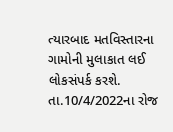ત્‍યારબાદ મતવિસ્‍તારના ગામોની મુલાકાત લઈ લોકસંપર્ક કરશે. તા.10/4/2022ના રોજ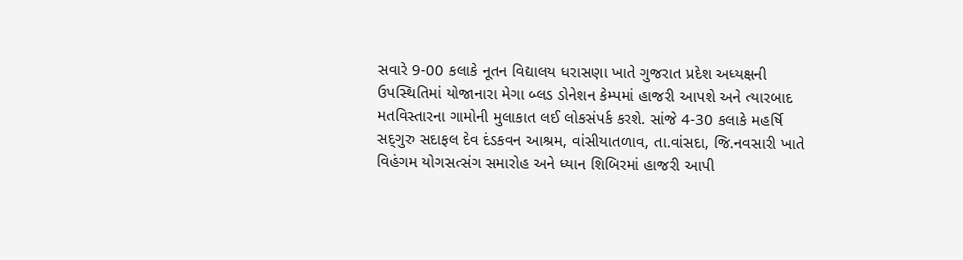સવારે 9-00 કલાકે નૂતન વિદ્યાલય ધરાસણા ખાતે ગુજરાત પ્રદેશ અધ્‍યક્ષની ઉપસ્‍થિતિમાં યોજાનારા મેગા બ્‍લડ ડોનેશન કેમ્‍પમાં હાજરી આપશે અને ત્‍યારબાદ મતવિસ્‍તારના ગામોની મુલાકાત લઈ લોકસંપર્ક કરશે. સાંજે 4-30 કલાકે મહર્ષિ સદ્‌ગુરુ સદાફલ દેવ દંડકવન આશ્રમ, વાંસીયાતળાવ, તા.વાંસદા, જિ.નવસારી ખાતે વિહંગમ યોગસત્‍સંગ સમારોહ અને ધ્‍યાન શિબિરમાં હાજરી આપી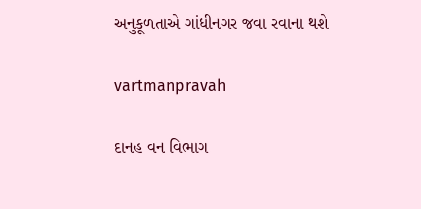અનુકૂળતાએ ગાંધીનગર જવા રવાના થશે

vartmanpravah

દાનહ વન વિભાગ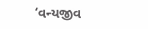‘વન્‍યજીવ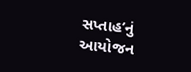સપ્તાહ’નું આયોજન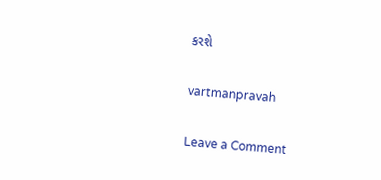કરશે

vartmanpravah

Leave a Comment